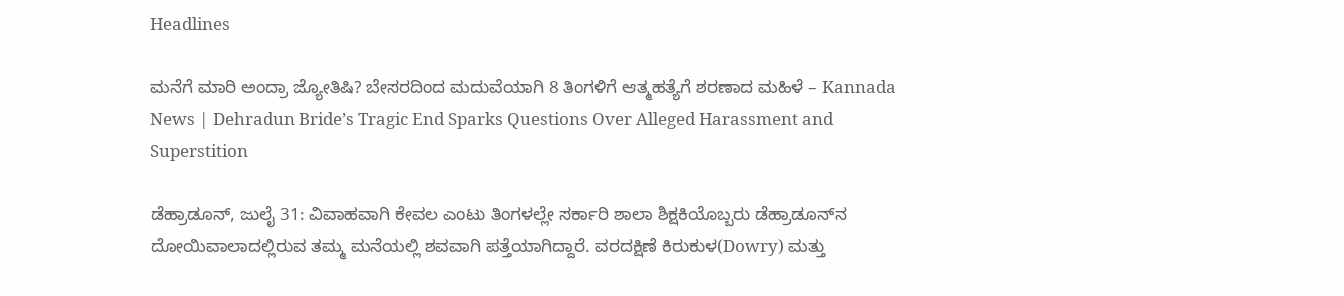Headlines

ಮನೆಗೆ ಮಾರಿ ಅಂದ್ರಾ ಜ್ಯೋತಿಷಿ? ಬೇಸರದಿಂದ ಮದುವೆಯಾಗಿ 8 ತಿಂಗಳಿಗೆ ಆತ್ಮಹತ್ಯೆಗೆ ಶರಣಾದ ಮಹಿಳೆ – Kannada News | Dehradun Bride’s Tragic End Sparks Questions Over Alleged Harassment and Superstition

ಡೆಹ್ರಾಡೂನ್, ಜುಲೈ 31: ವಿವಾಹವಾಗಿ ಕೇವಲ ಎಂಟು ತಿಂಗಳಲ್ಲೇ ಸರ್ಕಾರಿ ಶಾಲಾ ಶಿಕ್ಷಕಿಯೊಬ್ಬರು ಡೆಹ್ರಾಡೂನ್‌ನ ದೋಯಿವಾಲಾದಲ್ಲಿರುವ ತಮ್ಮ ಮನೆಯಲ್ಲಿ ಶವವಾಗಿ ಪತ್ತೆಯಾಗಿದ್ದಾರೆ. ವರದಕ್ಷಿಣೆ ಕಿರುಕುಳ(Dowry) ಮತ್ತು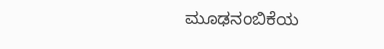ಮೂಢನಂಬಿಕೆಯ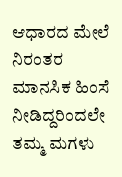ಆಧಾರದ ಮೇಲೆ ನಿರಂತರ ಮಾನಸಿಕ ಹಿಂಸೆ ನೀಡಿದ್ದರಿಂದಲೇ ತಮ್ಮ ಮಗಳು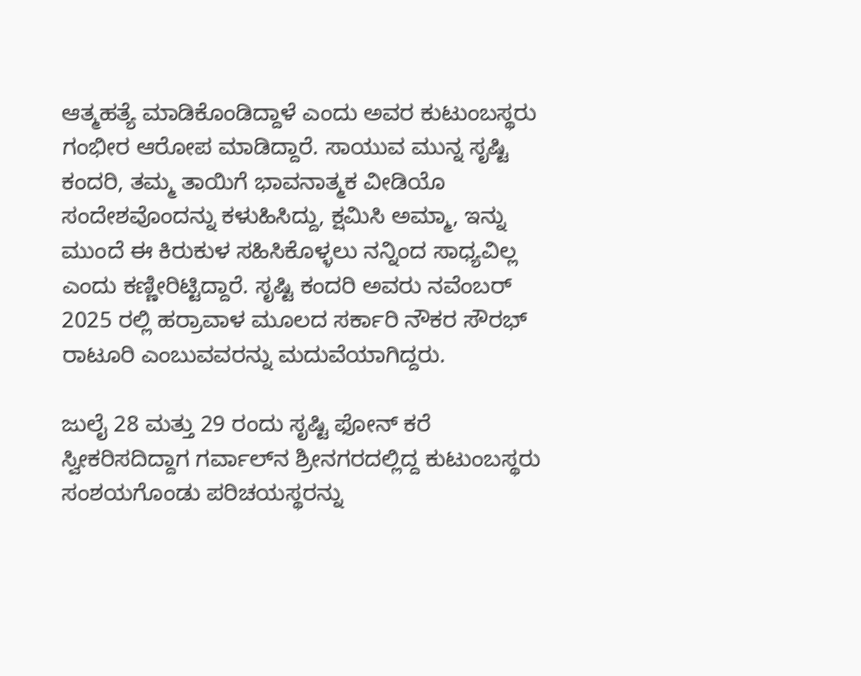ಆತ್ಮಹತ್ಯೆ ಮಾಡಿಕೊಂಡಿದ್ದಾಳೆ ಎಂದು ಅವರ ಕುಟುಂಬಸ್ಥರು ಗಂಭೀರ ಆರೋಪ ಮಾಡಿದ್ದಾರೆ. ಸಾಯುವ ಮುನ್ನ ಸೃಷ್ಟಿ ಕಂದರಿ, ತಮ್ಮ ತಾಯಿಗೆ ಭಾವನಾತ್ಮಕ ವೀಡಿಯೊ ಸಂದೇಶವೊಂದನ್ನು ಕಳುಹಿಸಿದ್ದು, ಕ್ಷಮಿಸಿ ಅಮ್ಮಾ, ಇನ್ನು ಮುಂದೆ ಈ ಕಿರುಕುಳ ಸಹಿಸಿಕೊಳ್ಳಲು ನನ್ನಿಂದ ಸಾಧ್ಯವಿಲ್ಲ ಎಂದು ಕಣ್ಣೀರಿಟ್ಟಿದ್ದಾರೆ. ಸೃಷ್ಟಿ ಕಂದರಿ ಅವರು ನವೆಂಬರ್ 2025 ರಲ್ಲಿ ಹರ್ರಾವಾಳ ಮೂಲದ ಸರ್ಕಾರಿ ನೌಕರ ಸೌರಭ್ ರಾಟೂರಿ ಎಂಬುವವರನ್ನು ಮದುವೆಯಾಗಿದ್ದರು.

ಜುಲೈ 28 ಮತ್ತು 29 ರಂದು ಸೃಷ್ಟಿ ಫೋನ್ ಕರೆ ಸ್ವೀಕರಿಸದಿದ್ದಾಗ ಗರ್ವಾಲ್‌ನ ಶ್ರೀನಗರದಲ್ಲಿದ್ದ ಕುಟುಂಬಸ್ಥರು ಸಂಶಯಗೊಂಡು ಪರಿಚಯಸ್ಥರನ್ನು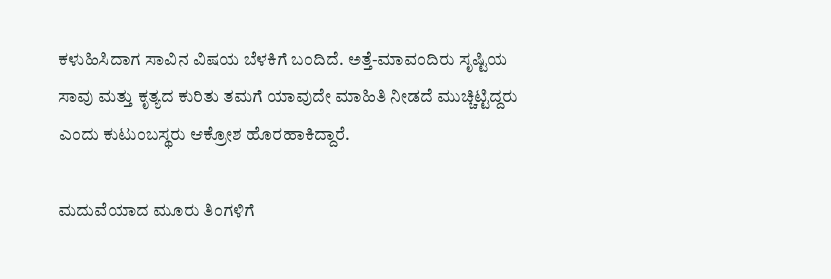ಕಳುಹಿಸಿದಾಗ ಸಾವಿನ ವಿಷಯ ಬೆಳಕಿಗೆ ಬಂದಿದೆ. ಅತ್ತೆ-ಮಾವಂದಿರು ಸೃಷ್ಟಿಯ ಸಾವು ಮತ್ತು ಕೃತ್ಯದ ಕುರಿತು ತಮಗೆ ಯಾವುದೇ ಮಾಹಿತಿ ನೀಡದೆ ಮುಚ್ಚಿಟ್ಟಿದ್ದರು ಎಂದು ಕುಟುಂಬಸ್ಥರು ಆಕ್ರೋಶ ಹೊರಹಾಕಿದ್ದಾರೆ.

ಮದುವೆಯಾದ ಮೂರು ತಿಂಗಳಿಗೆ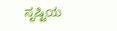ಸೃಷ್ಟಿಯ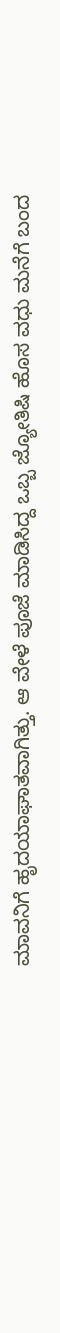ಮಾವನಿಗೆ ಹೃದಯಾಘಾತವಾಗಿತ್ತು. ಆ ವೇಳೆ ಪೂಜೆ ಮಾಡಿಸಿದ್ದ ಒಬ್ಬ ಜ್ಯೋತಿಷಿ ಹೊಸ ವಧು ಮನೆಗೆ ಬಂದ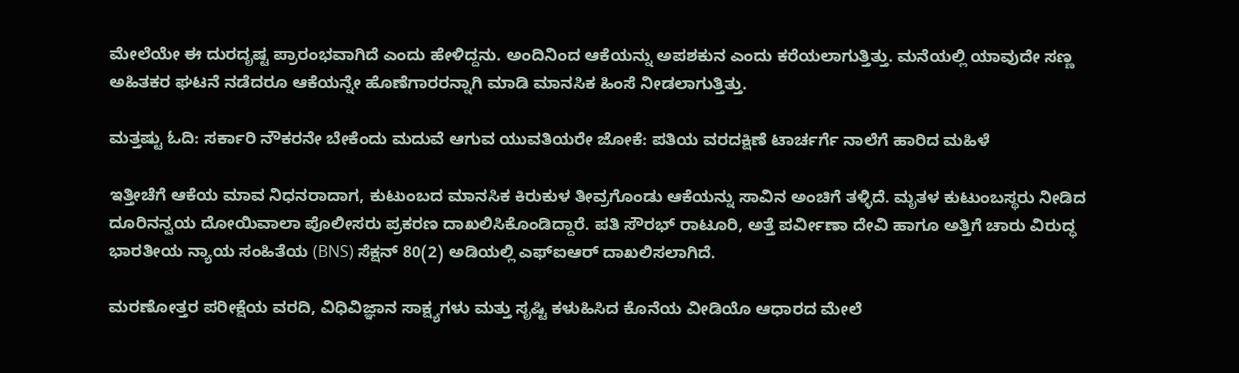ಮೇಲೆಯೇ ಈ ದುರದೃಷ್ಟ ಪ್ರಾರಂಭವಾಗಿದೆ ಎಂದು ಹೇಳಿದ್ದನು. ಅಂದಿನಿಂದ ಆಕೆಯನ್ನು ಅಪಶಕುನ ಎಂದು ಕರೆಯಲಾಗುತ್ತಿತ್ತು. ಮನೆಯಲ್ಲಿ ಯಾವುದೇ ಸಣ್ಣ ಅಹಿತಕರ ಘಟನೆ ನಡೆದರೂ ಆಕೆಯನ್ನೇ ಹೊಣೆಗಾರರನ್ನಾಗಿ ಮಾಡಿ ಮಾನಸಿಕ ಹಿಂಸೆ ನೀಡಲಾಗುತ್ತಿತ್ತು.

ಮತ್ತಷ್ಟು ಓದಿ: ಸರ್ಕಾರಿ ನೌಕರನೇ ಬೇಕೆಂದು ಮದುವೆ ಆಗುವ ಯುವತಿಯರೇ ಜೋಕೆ: ಪತಿಯ ವರದಕ್ಷಿಣೆ ಟಾರ್ಚರ್ಗೆ ನಾಲೆಗೆ ಹಾರಿದ ಮಹಿಳೆ

ಇತ್ತೀಚೆಗೆ ಆಕೆಯ ಮಾವ ನಿಧನರಾದಾಗ, ಕುಟುಂಬದ ಮಾನಸಿಕ ಕಿರುಕುಳ ತೀವ್ರಗೊಂಡು ಆಕೆಯನ್ನು ಸಾವಿನ ಅಂಚಿಗೆ ತಳ್ಳಿದೆ. ಮೃತಳ ಕುಟುಂಬಸ್ಥರು ನೀಡಿದ ದೂರಿನನ್ವಯ ದೋಯಿವಾಲಾ ಪೊಲೀಸರು ಪ್ರಕರಣ ದಾಖಲಿಸಿಕೊಂಡಿದ್ದಾರೆ. ಪತಿ ಸೌರಭ್ ರಾಟೂರಿ, ಅತ್ತೆ ಪರ್ವೀಣಾ ದೇವಿ ಹಾಗೂ ಅತ್ತಿಗೆ ಚಾರು ವಿರುದ್ಧ ಭಾರತೀಯ ನ್ಯಾಯ ಸಂಹಿತೆಯ (BNS) ಸೆಕ್ಷನ್ 80(2) ಅಡಿಯಲ್ಲಿ ಎಫ್‌ಐಆರ್ ದಾಖಲಿಸಲಾಗಿದೆ.

ಮರಣೋತ್ತರ ಪರೀಕ್ಷೆಯ ವರದಿ, ವಿಧಿವಿಜ್ಞಾನ ಸಾಕ್ಷ್ಯಗಳು ಮತ್ತು ಸೃಷ್ಟಿ ಕಳುಹಿಸಿದ ಕೊನೆಯ ವೀಡಿಯೊ ಆಧಾರದ ಮೇಲೆ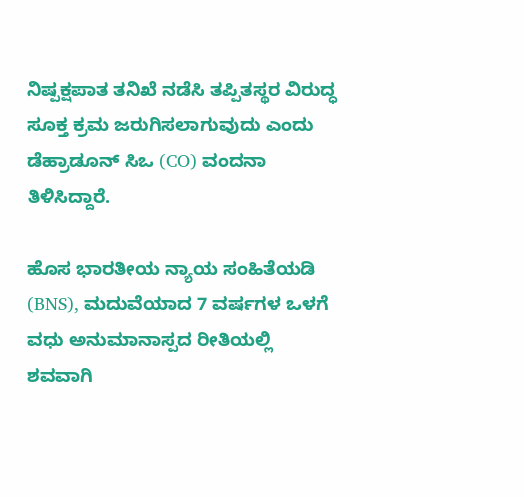ನಿಷ್ಪಕ್ಷಪಾತ ತನಿಖೆ ನಡೆಸಿ ತಪ್ಪಿತಸ್ಥರ ವಿರುದ್ಧ ಸೂಕ್ತ ಕ್ರಮ ಜರುಗಿಸಲಾಗುವುದು ಎಂದು ಡೆಹ್ರಾಡೂನ್ ಸಿಒ (CO) ವಂದನಾ ತಿಳಿಸಿದ್ದಾರೆ.

ಹೊಸ ಭಾರತೀಯ ನ್ಯಾಯ ಸಂಹಿತೆಯಡಿ (BNS), ಮದುವೆಯಾದ 7 ವರ್ಷಗಳ ಒಳಗೆ ವಧು ಅನುಮಾನಾಸ್ಪದ ರೀತಿಯಲ್ಲಿ ಶವವಾಗಿ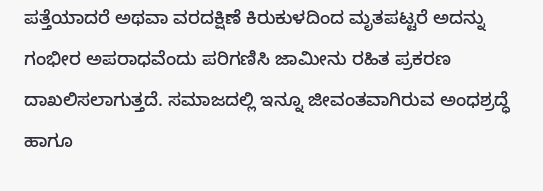ಪತ್ತೆಯಾದರೆ ಅಥವಾ ವರದಕ್ಷಿಣೆ ಕಿರುಕುಳದಿಂದ ಮೃತಪಟ್ಟರೆ ಅದನ್ನು ಗಂಭೀರ ಅಪರಾಧವೆಂದು ಪರಿಗಣಿಸಿ ಜಾಮೀನು ರಹಿತ ಪ್ರಕರಣ ದಾಖಲಿಸಲಾಗುತ್ತದೆ. ಸಮಾಜದಲ್ಲಿ ಇನ್ನೂ ಜೀವಂತವಾಗಿರುವ ಅಂಧಶ್ರದ್ಧೆ ಹಾಗೂ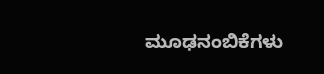ಮೂಢನಂಬಿಕೆಗಳು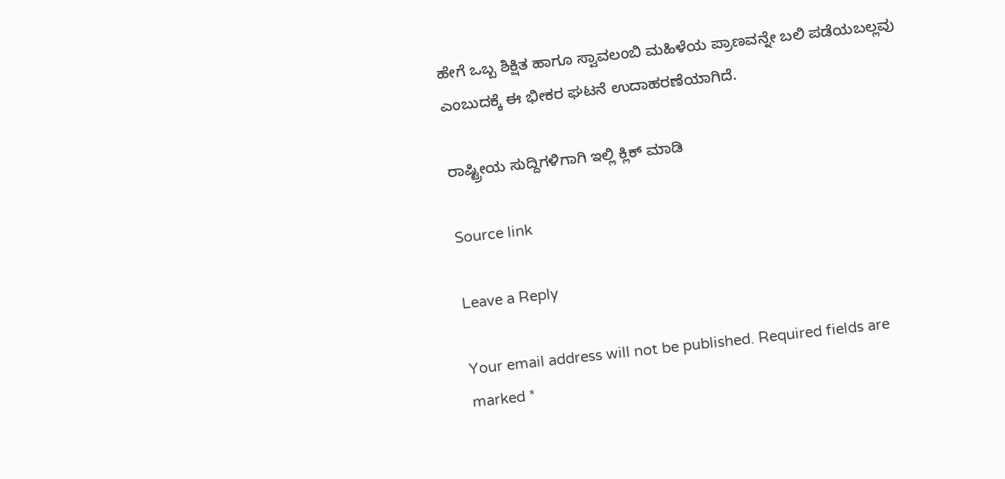ಹೇಗೆ ಒಬ್ಬ ಶಿಕ್ಷಿತ ಹಾಗೂ ಸ್ವಾವಲಂಬಿ ಮಹಿಳೆಯ ಪ್ರಾಣವನ್ನೇ ಬಲಿ ಪಡೆಯಬಲ್ಲವು ಎಂಬುದಕ್ಕೆ ಈ ಭೀಕರ ಘಟನೆ ಉದಾಹರಣೆಯಾಗಿದೆ.

ರಾಷ್ಟ್ರೀಯ ಸುದ್ದಿಗಳಿಗಾಗಿ ಇಲ್ಲಿ ಕ್ಲಿಕ್ ಮಾಡಿ

Source link

Leave a Reply

Your email address will not be published. Required fields are marked *